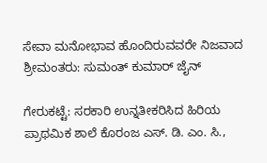ಸೇವಾ ಮನೋಭಾವ ಹೊಂದಿರುವವರೇ ನಿಜವಾದ ಶ್ರೀಮಂತರು: ಸುಮಂತ್ ಕುಮಾರ್ ಜೈನ್

ಗೇರುಕಟ್ಟೆ: ಸರಕಾರಿ ಉನ್ನತೀಕರಿಸಿದ ಹಿರಿಯ ಪ್ರಾಥಮಿಕ ಶಾಲೆ ಕೊರಂಜ ಎಸ್. ಡಿ. ಎಂ. ಸಿ.,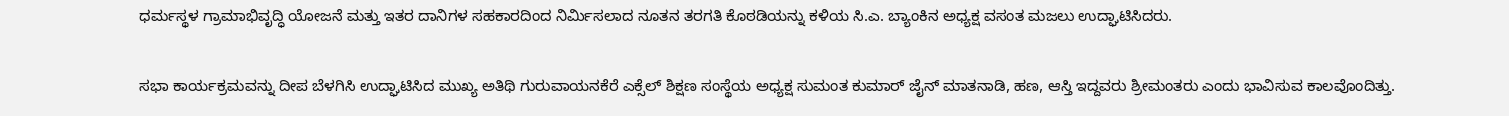ಧರ್ಮಸ್ಥಳ ಗ್ರಾಮಾಭಿವೃದ್ಧಿ ಯೋಜನೆ ಮತ್ತು ಇತರ ದಾನಿಗಳ ಸಹಕಾರದಿಂದ ನಿರ್ಮಿಸಲಾದ ನೂತನ ತರಗತಿ ಕೊಠಡಿಯನ್ನು ಕಳಿಯ ಸಿ.ಎ. ಬ್ಯಾಂಕಿನ ಅಧ್ಯಕ್ಷ ವಸಂತ ಮಜಲು ಉದ್ಘಾಟಿಸಿದರು.

ಸಭಾ ಕಾರ್ಯಕ್ರಮವನ್ನು ದೀಪ ಬೆಳಗಿಸಿ ಉದ್ಘಾಟಿಸಿದ ಮುಖ್ಯ ಅತಿಥಿ ಗುರುವಾಯನಕೆರೆ ಎಕ್ಸೆಲ್ ಶಿಕ್ಷಣ ಸಂಸ್ಥೆಯ ಅಧ್ಯಕ್ಷ ಸುಮಂತ ಕುಮಾರ್ ಜೈನ್ ಮಾತನಾಡಿ, ಹಣ, ಆಸ್ತಿ ಇದ್ದವರು ಶ್ರೀಮಂತರು ಎಂದು ಭಾವಿಸುವ ಕಾಲವೊಂದಿತ್ತು.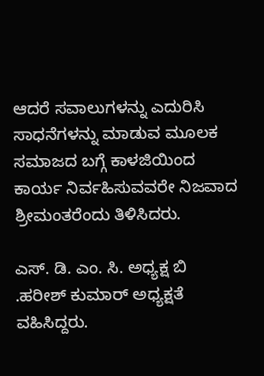ಆದರೆ ಸವಾಲುಗಳನ್ನು ಎದುರಿಸಿ ಸಾಧನೆಗಳನ್ನು ಮಾಡುವ ಮೂಲಕ ಸಮಾಜದ ಬಗ್ಗೆ ಕಾಳಜಿಯಿಂದ ಕಾರ್ಯ ನಿರ್ವಹಿಸುವವರೇ ನಿಜವಾದ ಶ್ರೀಮಂತರೆಂದು ತಿಳಿಸಿದರು.

ಎಸ್. ಡಿ. ಎಂ. ಸಿ. ಅಧ್ಯಕ್ಷ ಬಿ .ಹರೀಶ್ ಕುಮಾರ್ ಅಧ್ಯಕ್ಷತೆ ವಹಿಸಿದ್ದರು.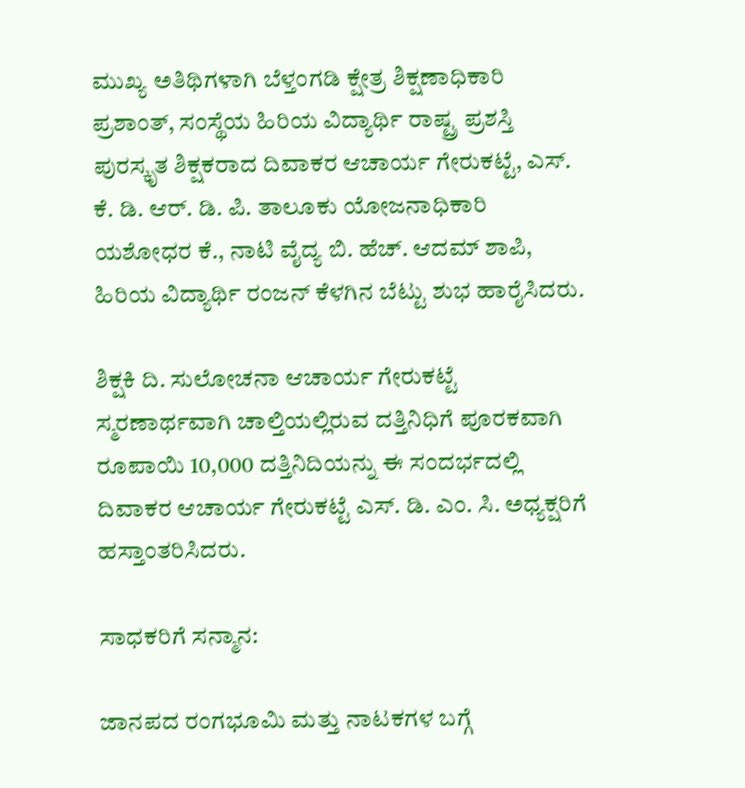ಮುಖ್ಯ ಅತಿಥಿಗಳಾಗಿ ಬೆಳ್ತಂಗಡಿ ಕ್ಷೇತ್ರ ಶಿಕ್ಷಣಾಧಿಕಾರಿ ಪ್ರಶಾಂತ್, ಸಂಸ್ಥೆಯ ಹಿರಿಯ ವಿದ್ಯಾರ್ಥಿ ರಾಷ್ಟ್ರ ಪ್ರಶಸ್ತಿ ಪುರಸ್ಕೃತ ಶಿಕ್ಷಕರಾದ ದಿವಾಕರ ಆಚಾರ್ಯ ಗೇರುಕಟ್ಟೆ, ಎಸ್. ಕೆ. ಡಿ. ಆರ್. ಡಿ. ಪಿ. ತಾಲೂಕು ಯೋಜನಾಧಿಕಾರಿ ಯಶೋಧರ ಕೆ., ನಾಟಿ ವೈದ್ಯ ಬಿ. ಹೆಚ್. ಆದಮ್ ಶಾಪಿ, ಹಿರಿಯ ವಿದ್ಯಾರ್ಥಿ ರಂಜನ್ ಕೆಳಗಿನ ಬೆಟ್ಟು ಶುಭ ಹಾರೈಸಿದರು.

ಶಿಕ್ಷಕಿ ದಿ. ಸುಲೋಚನಾ ಆಚಾರ್ಯ ಗೇರುಕಟ್ಟೆ ಸ್ಮರಣಾರ್ಥವಾಗಿ ಚಾಲ್ತಿಯಲ್ಲಿರುವ ದತ್ತಿನಿಧಿಗೆ ಪೂರಕವಾಗಿ ರೂಪಾಯಿ 10,000 ದತ್ತಿನಿದಿಯನ್ನು ಈ ಸಂದರ್ಭದಲ್ಲಿ ದಿವಾಕರ ಆಚಾರ್ಯ ಗೇರುಕಟ್ಟೆ ಎಸ್. ಡಿ. ಎಂ. ಸಿ. ಅಧ್ಯಕ್ಷರಿಗೆ ಹಸ್ತಾಂತರಿಸಿದರು.

ಸಾಧಕರಿಗೆ ಸನ್ಮಾನ:

ಜಾನಪದ ರಂಗಭೂಮಿ ಮತ್ತು ನಾಟಕಗಳ ಬಗ್ಗೆ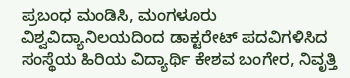ಪ್ರಬಂಧ ಮಂಡಿಸಿ, ಮಂಗಳೂರು ವಿಶ್ವವಿದ್ಯಾನಿಲಯದಿಂದ ಡಾಕ್ಟರೇಟ್ ಪದವಿಗಳಿಸಿದ ಸಂಸ್ಥೆಯ ಹಿರಿಯ ವಿದ್ಯಾರ್ಥಿ ಕೇಶವ ಬಂಗೇರ, ನಿವೃತ್ತಿ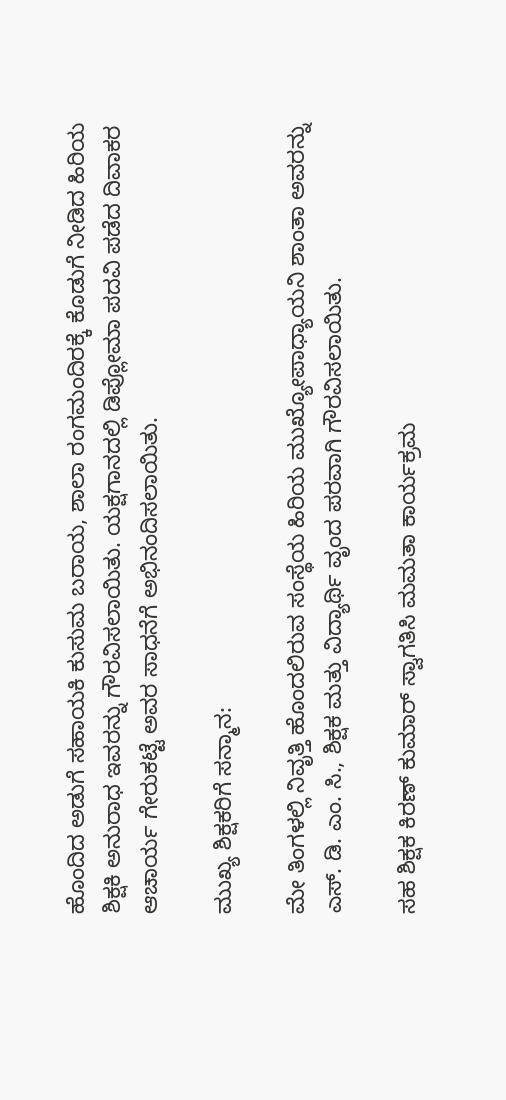ಹೊಂದಿದ ಅಡುಗೆ ಸಹಾಯಕಿ ಕುಸುಮ ಬರಾಯ, ಶಾಲಾ ರಂಗಮಂದಿರಕ್ಕೆ ಕೊಡುಗೆ ನೀಡಿದ ಹಿರಿಯ ಶಿಕ್ಷಕಿ ಅನುರಾಧ ಇವರನ್ನು ಗೌರವಿಸಲಾಯಿತು. ಯಕ್ಷಗಾನದಲ್ಲಿ ಡಿಪ್ಲೋಮಾ ಪದವಿ ಪಡೆದ ದಿವಾಕರ ಆಚಾರ್ಯ ಗೇರುಕಟ್ಟೆ ಅವರ ಸಾಧನೆಗೆ ಅಭಿನಂದಿಸಲಾಯಿತು.

ಮುಖ್ಯ ಶಿಕ್ಷಕರಿಗೆ ಸನ್ಮಾನ:

ಮೇ ತಿಂಗಳಲ್ಲಿ ನಿವೃತ್ತಿ ಹೊಂದಲಿರುವ ಸಂಸ್ಥೆಯ ಹಿರಿಯ ಮುಖ್ಯೋಪಾಧ್ಯಾಯನಿ ಶಾಂತಾ ಅವರನ್ನು ಎಸ್. ಡಿ. ಎಂ. ಸಿ., ಶಿಕ್ಷಕ ಮತ್ತು ವಿದ್ಯಾರ್ಥಿ ವೃಂದ ಪರವಾಗಿ ಗೌರವಿಸಲಾಯಿತು.

ಸಹ ಶಿಕ್ಷಕ ಕಿರಣ್ ಕುಮಾರ್ ಸ್ವಾಗತಿಸಿ ಮಮತಾ ಕಾರ್ಯಕ್ರಮ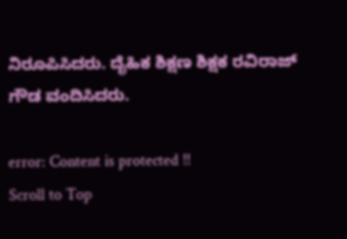ನಿರೂಪಿಸಿದರು. ದೈಹಿಕ ಶಿಕ್ಷಣ ಶಿಕ್ಷಕ ರವಿರಾಜ್ ಗೌಡ ವಂದಿಸಿದರು.

error: Content is protected !!
Scroll to Top